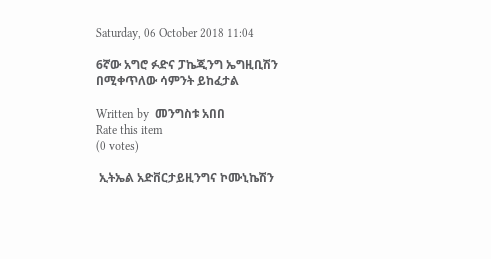Saturday, 06 October 2018 11:04

6ኛው አግሮ ፉድና ፓኬጂንግ ኤግዚቢሽን በሚቀጥለው ሳምንት ይከፈታል

Written by  መንግስቱ አበበ
Rate this item
(0 votes)

 ኢትኤል አድቨርታይዚንግና ኮሙኒኬሽን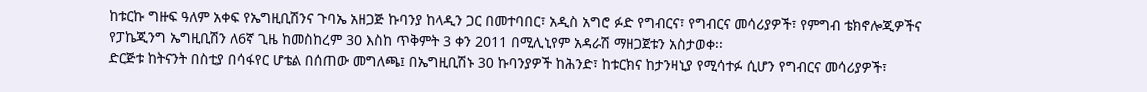ከቱርኩ ግዙፍ ዓለም አቀፍ የኤግዚቢሽንና ጉባኤ አዘጋጅ ኩባንያ ከላዲን ጋር በመተባበር፣ አዲስ አግሮ ፉድ የግብርና፣ የግብርና መሳሪያዎች፣ የምግብ ቴክኖሎጂዎችና የፓኬጂንግ ኤግዚቢሽን ለ6ኛ ጊዜ ከመስከረም 30 እስከ ጥቅምት 3 ቀን 2011 በሚሊኒየም አዳራሽ ማዘጋጀቱን አስታወቀ፡፡
ድርጅቱ ከትናንት በስቲያ በሳፋየር ሆቴል በሰጠው መግለጫ፤ በኤግዚቢሽኑ 30 ኩባንያዎች ከሕንድ፣ ከቱርክና ከታንዛኒያ የሚሳተፉ ሲሆን የግብርና መሳሪያዎች፣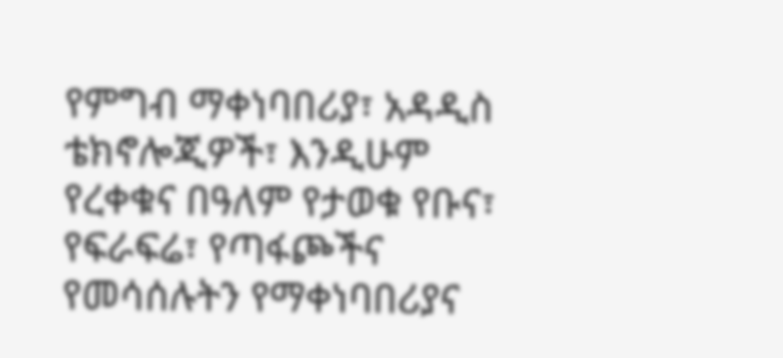የምግብ ማቀነባበሪያ፣ አዳዲስ ቴክኖሎጂዎች፣ እንዲሁም የረቀቁና በዓለም የታወቁ የቡና፣ የፍራፍሬ፣ የጣፋጮችና የመሳሰሉትን የማቀነባበሪያና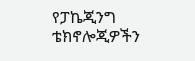የፓኬጂንግ ቴክኖሎጂዎችን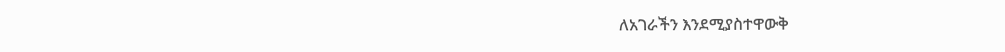ለአገራችን እንደሚያስተዋውቅ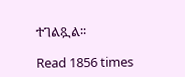ተገልጿል፡፡

Read 1856 times